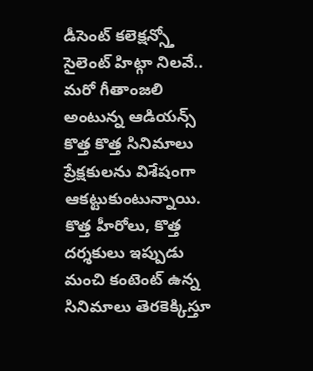డీసెంట్ కలెక్షన్స్తో సైలెంట్ హిట్గా నిలవే.. మరో గీతాంజలి అంటున్న ఆడియన్స్
కొత్త కొత్త సినిమాలు ప్రేక్షకులను విశేషంగా ఆకట్టుకుంటున్నాయి. కొత్త హీరోలు, కొత్త దర్శకులు ఇప్పుడు మంచి కంటెంట్ ఉన్న సినిమాలు తెరకెక్కిస్తూ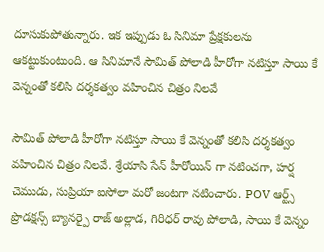దూసుకుపోతున్నారు. ఇక ఇప్పుడు ఓ సినిమా ప్రేక్షకులను ఆకట్టుకుంటుంది. ఆ సినిమానే సౌమిత్ పోలాడి హీరోగా నటిస్తూ సాయి కే వెన్నంతో కలిసి దర్శకత్వం వహించిన చిత్రం నిలవే

సౌమిత్ పోలాడి హీరోగా నటిస్తూ సాయి కే వెన్నంతో కలిసి దర్శకత్వం వహించిన చిత్రం నిలవే. శ్రేయాసి సేన్ హీరోయిన్ గా నటించగా, హర్ష చెముడు, సుప్రియా ఐసోలా మరో జంటగా నటించారు. POV ఆర్ట్స్ ప్రొడక్షన్స్ బ్యానర్పై రాజ్ అల్లాడ, గిరిధర్ రావు పోలాడి, సాయి కే వెన్నం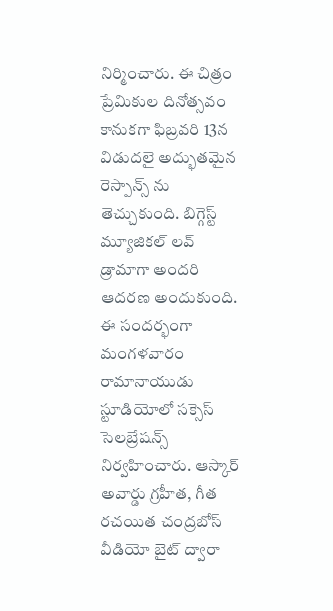నిర్మించారు. ఈ చిత్రం ప్రేమికుల దినోత్సవం కానుకగా ఫిబ్రవరి 13న విడుదలై అద్భుతమైన రెస్పాన్స్ ను తెచ్చుకుంది. బిగ్గెస్ట్ మ్యూజికల్ లవ్ డ్రామాగా అందరి ఆదరణ అందుకుంది. ఈ సందర్భంగా మంగళవారం రామానాయుడు స్టూడియోలో సక్సెస్ సెలబ్రేషన్స్ నిర్వహించారు. ఆస్కార్ అవార్డు గ్రహీత, గీత రచయిత చంద్రబోస్ వీడియో బైట్ ద్వారా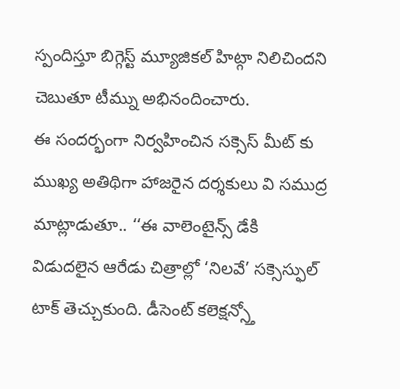స్పందిస్తూ బిగ్గెస్ట్ మ్యూజికల్ హిట్గా నిలిచిందని చెబుతూ టీమ్ను అభినందించారు.
ఈ సందర్భంగా నిర్వహించిన సక్సెస్ మీట్ కు ముఖ్య అతిథిగా హాజరైన దర్శకులు వి సముద్ర మాట్లాడుతూ.. ‘‘ఈ వాలెంటైన్స్ డేకి విడుదలైన ఆరేడు చిత్రాల్లో ‘నిలవే’ సక్సెస్ఫుల్ టాక్ తెచ్చుకుంది. డీసెంట్ కలెక్షన్స్తో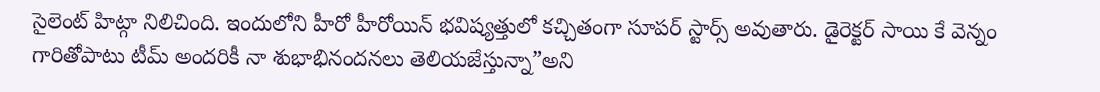సైలెంట్ హిట్గా నిలిచింది. ఇందులోని హీరో హీరోయిన్ భవిష్యత్తులో కచ్చితంగా సూపర్ స్టార్స్ అవుతారు. డైరెక్టర్ సాయి కే వెన్నం గారితోపాటు టీమ్ అందరికీ నా శుభాభినందనలు తెలియజేస్తున్నా”అని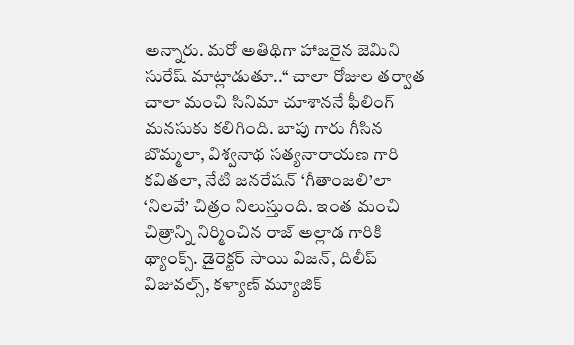అన్నారు. మరో అతిథిగా హాజరైన జెమిని సురేష్ మాట్లాడుతూ..‘‘ చాలా రోజుల తర్వాత చాలా మంచి సినిమా చూశాననే ఫీలింగ్ మనసుకు కలిగింది. బాపు గారు గీసిన బొమ్మలా, విశ్వనాథ సత్యనారాయణ గారి కవితలా, నేటి జనరేషన్ ‘గీతాంజలి’లా ‘నిలవే’ చిత్రం నిలుస్తుంది. ఇంత మంచి చిత్రాన్ని నిర్మించిన రాజ్ అల్లాడ గారికి థ్యాంక్స్. డైరెక్టర్ సాయి విజన్, దిలీప్ విజువల్స్, కళ్యాణ్ మ్యూజిక్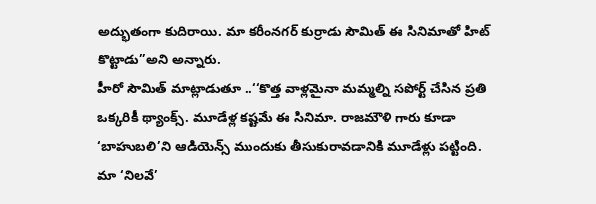అద్భుతంగా కుదిరాయి. మా కరీంనగర్ కుర్రాడు సౌమిత్ ఈ సినిమాతో హిట్ కొట్టాడు”అని అన్నారు.
హీరో సౌమిత్ మాట్లాడుతూ ..‘‘కొత్త వాళ్లమైనా మమ్మల్ని సపోర్ట్ చేసిన ప్రతి ఒక్కరికీ థ్యాంక్స్. మూడేళ్ల కష్టమే ఈ సినిమా. రాజమౌళి గారు కూడా ‘బాహుబలి’ని ఆడియెన్స్ ముందుకు తీసుకురావడానికి మూడేళ్లు పట్టింది. మా ‘నిలవే’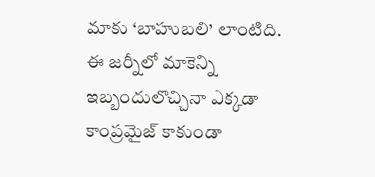మాకు ‘బాహుబలి’ లాంటిది. ఈ జర్నీలో మాకెన్ని ఇబ్బందులొచ్చినా ఎక్కడా కాంప్రమైజ్ కాకుండా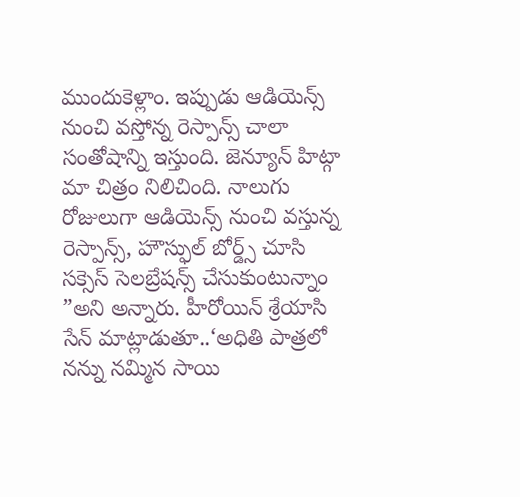ముందుకెళ్లాం. ఇప్పుడు ఆడియెన్స్ నుంచి వస్తోన్న రెస్పాన్స్ చాలా సంతోషాన్ని ఇస్తుంది. జెన్యూన్ హిట్గా మా చిత్రం నిలిచింది. నాలుగు రోజులుగా ఆడియెన్స్ నుంచి వస్తున్న రెస్పాన్స్, హౌస్ఫుల్ బోర్డ్స్ చూసి సక్సెస్ సెలబ్రేషన్స్ చేసుకుంటున్నాం ”అని అన్నారు. హీరోయిన్ శ్రేయాసి సేన్ మాట్లాడుతూ..‘అధితి పాత్రలో నన్ను నమ్మిన సాయి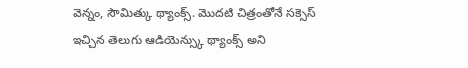వెన్నం, సౌమిత్కు థ్యాంక్స్. మొదటి చిత్రంతోనే సక్సెస్ ఇచ్చిన తెలుగు ఆడియెన్స్కు థ్యాంక్స్ అని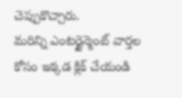చెప్పుకొచ్చారు.
మరిన్ని ఎంటర్టైన్మెంట్ వార్తల కోసం ఇక్కడ క్లిక్ చేయండి